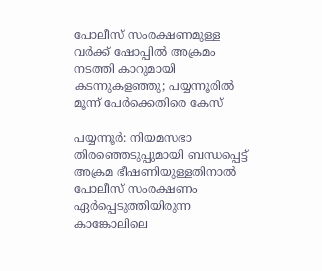പോലീസ് സംരക്ഷണമുള്ള വർക്ക് ഷോപ്പിൽ അക്രമം നടത്തി കാറുമായി കടന്നുകളഞ്ഞു; പയ്യന്നൂരിൽ മൂന്ന് പേർക്കെതിരെ കേസ്

പയ്യന്നൂർ: നിയമസഭാ തിരഞ്ഞെടുപ്പുമായി ബന്ധപ്പെട്ട് അക്രമ ഭീഷണിയുള്ളതിനാൽ പോലീസ് സംരക്ഷണം ഏർപ്പെടുത്തിയിരുന്ന കാങ്കോലിലെ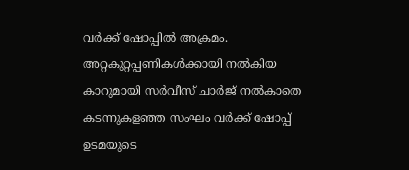വർക്ക് ഷോപ്പിൽ അക്രമം. അറ്റകുറ്റപ്പണികൾക്കായി നൽകിയ കാറുമായി സർവീസ് ചാർജ് നൽകാതെ കടന്നുകളഞ്ഞ സംഘം വർക്ക് ഷോപ്പ് ഉടമയുടെ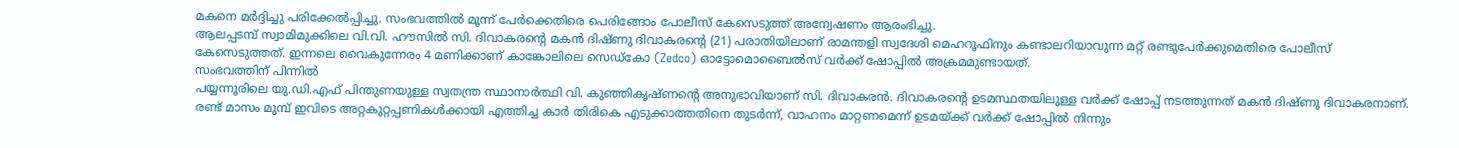മകനെ മർദ്ദിച്ചു പരിക്കേൽപ്പിച്ചു. സംഭവത്തിൽ മൂന്ന് പേർക്കെതിരെ പെരിങ്ങോം പോലീസ് കേസെടുത്ത് അന്വേഷണം ആരംഭിച്ചു.
ആലപ്പടമ്പ് സ്വാമിമുക്കിലെ വി.വി. ഹൗസിൽ സി. ദിവാകരന്റെ മകൻ ദിഷ്ണു ദിവാകരന്റെ (21) പരാതിയിലാണ് രാമന്തളി സ്വദേശി മെഹറൂഫിനും കണ്ടാലറിയാവുന്ന മറ്റ് രണ്ടുപേർക്കുമെതിരെ പോലീസ് കേസെടുത്തത്. ഇന്നലെ വൈകുന്നേരം 4 മണിക്കാണ് കാങ്കോലിലെ സെഡ്കോ (Zedco) ഓട്ടോമൊബൈൽസ് വർക്ക് ഷോപ്പിൽ അക്രമമുണ്ടായത്.
സംഭവത്തിന് പിന്നിൽ
പയ്യന്നൂരിലെ യു.ഡി.എഫ് പിന്തുണയുള്ള സ്വതന്ത്ര സ്ഥാനാർത്ഥി വി. കുഞ്ഞികൃഷ്ണൻ്റെ അനുഭാവിയാണ് സി. ദിവാകരൻ. ദിവാകരന്റെ ഉടമസ്ഥതയിലുള്ള വർക്ക് ഷോപ്പ് നടത്തുന്നത് മകൻ ദിഷ്ണു ദിവാകരനാണ്. രണ്ട് മാസം മുമ്പ് ഇവിടെ അറ്റകുറ്റപ്പണികൾക്കായി എത്തിച്ച കാർ തിരികെ എടുക്കാത്തതിനെ തുടർന്ന്, വാഹനം മാറ്റണമെന്ന് ഉടമയ്ക്ക് വർക്ക് ഷോപ്പിൽ നിന്നും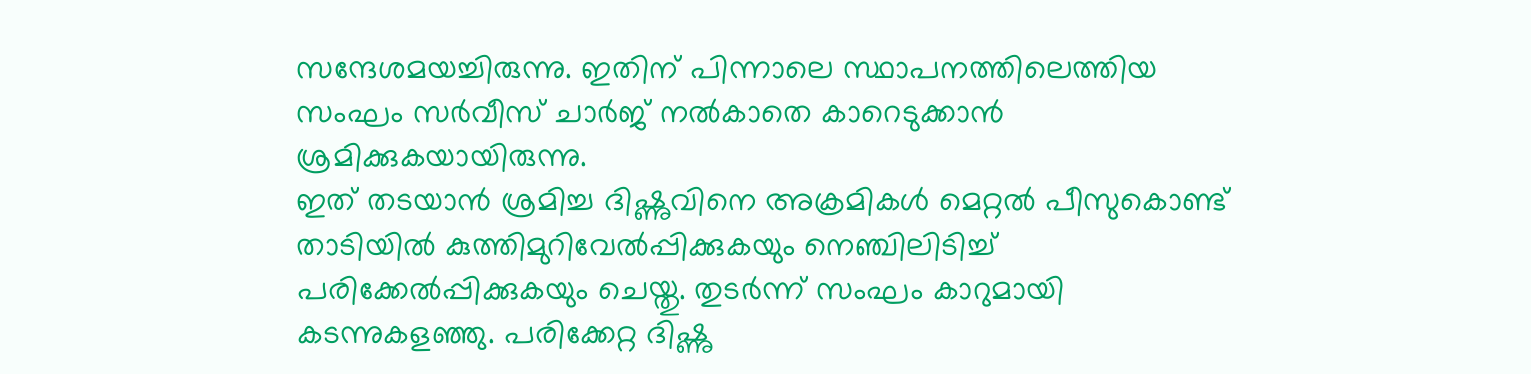സന്ദേശമയച്ചിരുന്നു. ഇതിന് പിന്നാലെ സ്ഥാപനത്തിലെത്തിയ സംഘം സർവീസ് ചാർജ് നൽകാതെ കാറെടുക്കാൻ ശ്രമിക്കുകയായിരുന്നു.
ഇത് തടയാൻ ശ്രമിച്ച ദിഷ്ണുവിനെ അക്രമികൾ മെറ്റൽ പീസുകൊണ്ട് താടിയിൽ കുത്തിമുറിവേൽപ്പിക്കുകയും നെഞ്ചിലിടിച്ച് പരിക്കേൽപ്പിക്കുകയും ചെയ്തു. തുടർന്ന് സംഘം കാറുമായി കടന്നുകളഞ്ഞു. പരിക്കേറ്റ ദിഷ്ണു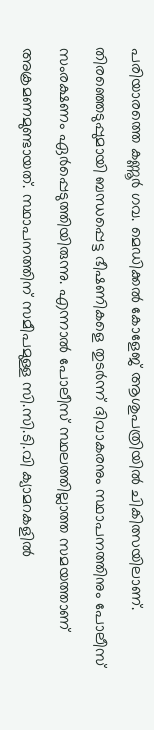പരിയാരത്തെ കണ്ണൂർ ഗവ. മെഡിക്കൽ കോളേജ് ആശുപത്രിയിൽ ചികിത്സയിലാണ്.
തിരഞ്ഞെടുപ്പുമായി ബന്ധപ്പെട്ട ഭീഷണികളെ തുടർന്ന് ദിവാകരനും സ്ഥാപനത്തിനും പോലീസ് സംരക്ഷണം ഏർപ്പെടുത്തിയിരുന്നു. എന്നാൽ പോലീസ് സ്ഥലത്തില്ലാത്ത സമയത്താണ് അക്രമണമുണ്ടായത്. സ്ഥാപനത്തിന് സമീപമുള്ള സി.സി.ടി.വി ക്യാമറകളിൽ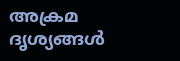അക്രമ ദൃശ്യങ്ങൾ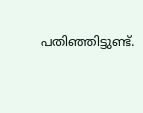പതിഞ്ഞിട്ടുണ്ട്.